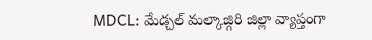MDCL: మేడ్చల్ మల్కాజ్గిరి జిల్లా వ్యాప్తంగా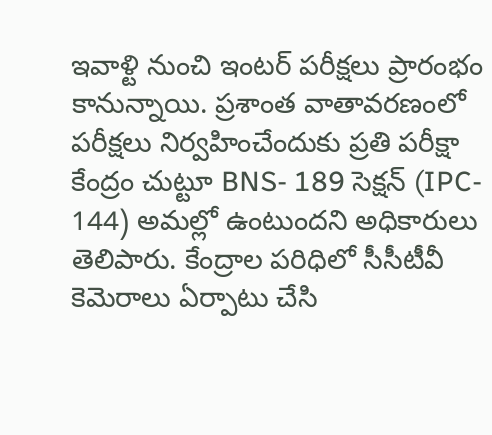ఇవాళ్టి నుంచి ఇంటర్ పరీక్షలు ప్రారంభం కానున్నాయి. ప్రశాంత వాతావరణంలో పరీక్షలు నిర్వహించేందుకు ప్రతి పరీక్షా కేంద్రం చుట్టూ BNS- 189 సెక్షన్ (IPC- 144) అమల్లో ఉంటుందని అధికారులు తెలిపారు. కేంద్రాల పరిధిలో సీసీటీవీ కెమెరాలు ఏర్పాటు చేసి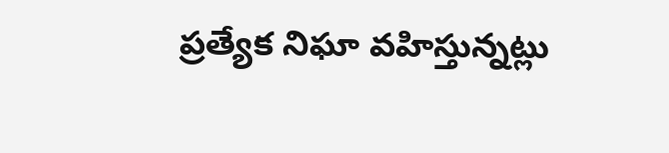ప్రత్యేక నిఘా వహిస్తున్నట్లు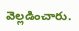వెల్లడించారు.